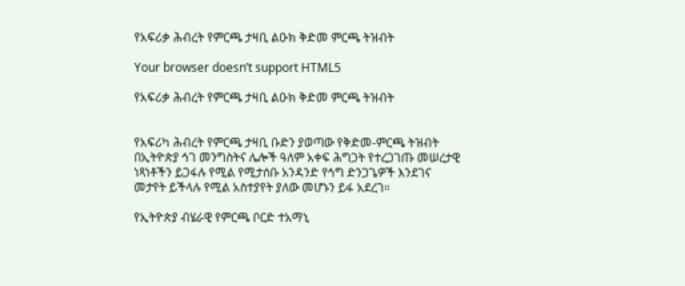የአፍሪቃ ሕብረት የምርጫ ታዛቢ ልዑክ ቅድመ ምርጫ ትዝብት

Your browser doesn’t support HTML5

የአፍሪቃ ሕብረት የምርጫ ታዛቢ ልዑክ ቅድመ ምርጫ ትዝብት


የአፍሪካ ሕብረት የምርጫ ታዛቢ ቡድን ያወጣው የቅድመ-ምርጫ ትዝብት በኢትዮጵያ ኅገ መንግስትና ሌሎች ዓለም አቀፍ ሕግጋት የተረጋገጡ መሠረታዊ ነጻነቶችን ይጋፋሉ የሚል የሚታሰቡ አንዳንድ የኅግ ድንጋጌዎች እንደገና መታየት ይችላሉ የሚል አስተያየት ያለው መሆኑን ይፋ አደረገ።

የኢትዮጵያ ብሄራዊ የምርጫ ቦርድ ተአማኒ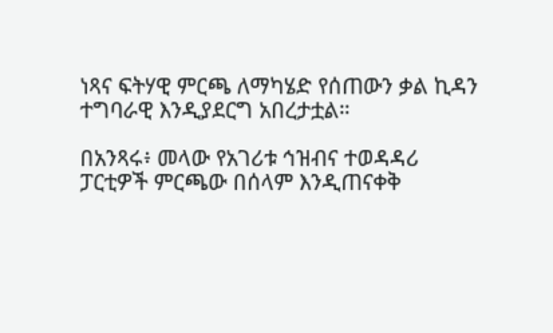ነጻና ፍትሃዊ ምርጫ ለማካሄድ የሰጠውን ቃል ኪዳን ተግባራዊ እንዲያደርግ አበረታቷል።

በአንጻሩ፥ መላው የአገሪቱ ኅዝብና ተወዳዳሪ ፓርቲዎች ምርጫው በሰላም እንዲጠናቀቅ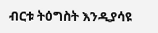ብርቱ ትዕግስት እንዲያሳዩ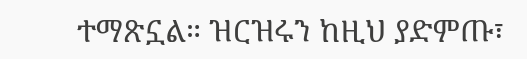ተማጽኗል። ዝርዝሩን ከዚህ ያድምጡ፣